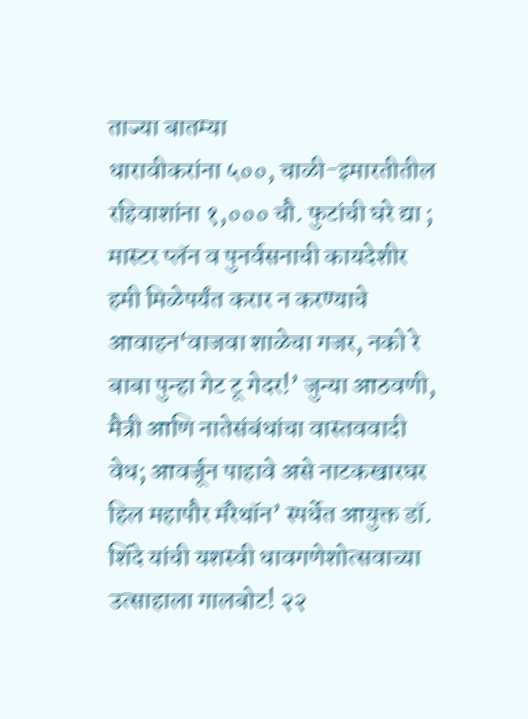ताज्या बातम्या
धारावीकरांना ५००, चाळी-इमारतीतील रहिवाशांना १,००० चौ. फुटांची घरे द्या ; मास्टर प्लॅन व पुनर्वसनाची कायदेशीर हमी मिळेपर्यंत करार न करण्याचे आवाहन‘वाजवा शाळेचा गजर, नको रे बाबा पुन्हा गेट टू गेदर!’ जुन्या आठवणी, मैत्री आणि नातेसंबंधांचा वास्तववादी वेध; आवर्जून पाहावे असे नाटकखारघर हिल महापौर मॅरेथॉन’ स्पर्धेत आयुक्त डॉ. शिंदे यांची यशस्वी धावगणेशोत्सवाच्या उत्साहाला गालबोट! २२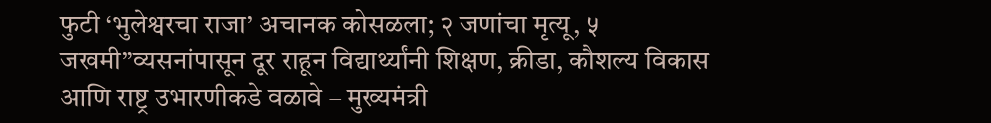फुटी ‘भुलेश्वरचा राजा’ अचानक कोसळला; २ जणांचा मृत्यू, ५ जखमी”व्यसनांपासून दूर राहून विद्यार्थ्यांनी शिक्षण, क्रीडा, कौशल्य विकास आणि राष्ट्र उभारणीकडे वळावे – मुख्यमंत्री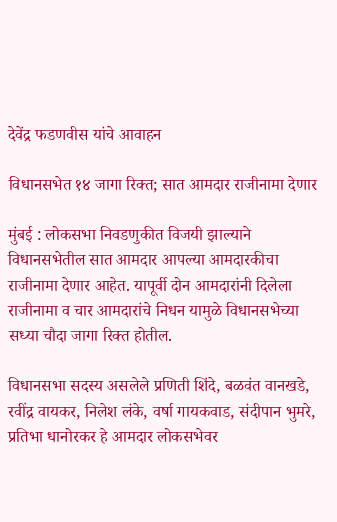देवेंद्र फडणवीस यांचे आवाहन

विधानसभेत १४ जागा रिक्त; सात आमदार राजीनामा देणार

मुंबई : लोकसभा निवडणुकीत विजयी झाल्याने विधानसभेतील सात आमदार आपल्या आमदारकीचा राजीनामा देणार आहेत. यापूर्वी दोन आमदारांनी दिलेला राजीनामा व चार आमदारांचे निधन यामुळे विधानसभेच्या सध्या चौदा जागा रिक्त होतील.

विधानसभा सदस्य असलेले प्रणिती शिंदे, बळवंत वानखडे, रवींद्र वायकर, निलेश लंके, वर्षा गायकवाड, संदीपान भुमरे, प्रतिभा धानोरकर हे आमदार लोकसभेवर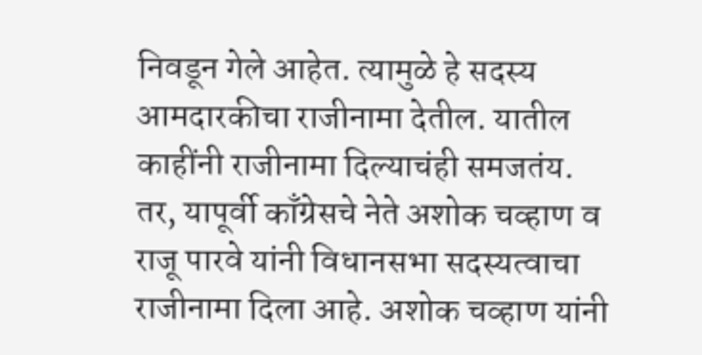निवडून गेले आहेत. त्यामुळे हे सदस्य आमदारकीचा राजीनामा देतील. यातील काहींनी राजीनामा दिल्याचंही समजतंय. तर, यापूर्वी काँग्रेसचे नेते अशोक चव्हाण व राजू पारवे यांनी विधानसभा सदस्यत्वाचा राजीनामा दिला आहे. अशोक चव्हाण यांनी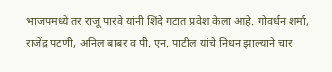भाजपमध्ये तर राजू पारवे यांनी शिंदे गटात प्रवेश केला आहे. गोवर्धन शर्मा, राजेंद्र पटणी, अनिल बाबर व पी. एन. पाटील यांचे निधन झाल्याने चार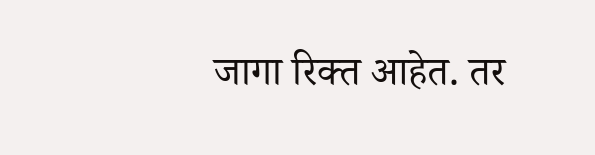जागा रिक्त आहेत. तर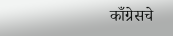काँग्रेसचे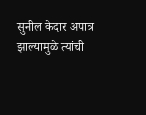सुनील केदार अपात्र झाल्यामुळे त्यांची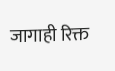जागाही रिक्त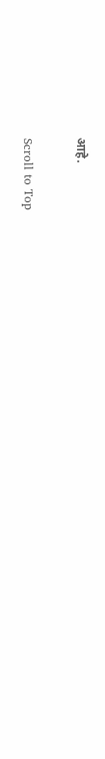आहे.

Scroll to Top